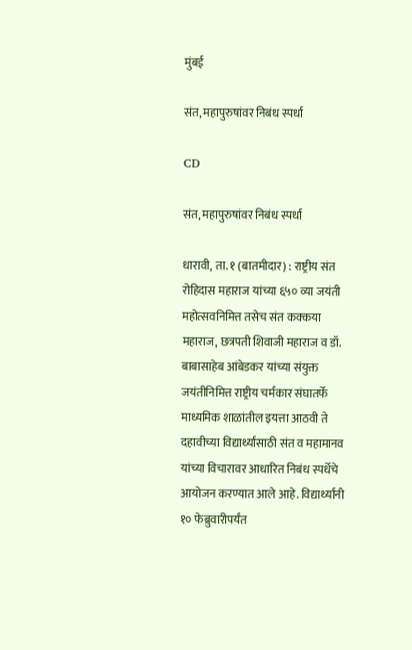मुंबई

संत, महापुरुषांवर निबंध स्पर्धा

CD

संत, महापुरुषांवर निबंध स्पर्धा

धारावी, ता. १ (बातमीदार) : राष्ट्रीय संत रोहिदास महाराज यांच्या ६५० व्या जयंती महोत्सवनिमित्त तसेच संत कक्कया महाराज, छत्रपती शिवाजी महाराज व डॉ. बाबासाहेब आंबेडकर यांच्या संयुक्त जयंतीनिमित्त राष्ट्रीय चर्मकार संघातर्फे माध्यमिक शाळांतील इयत्ता आठवी ते दहावीच्या विद्यार्थ्यांसाठी संत व महामानव यांच्या विचारावर आधारित निबंध स्पर्धेचे आयोजन करण्यात आले आहे. विद्यार्थ्यांनी १० फेब्रुवारीपर्यंत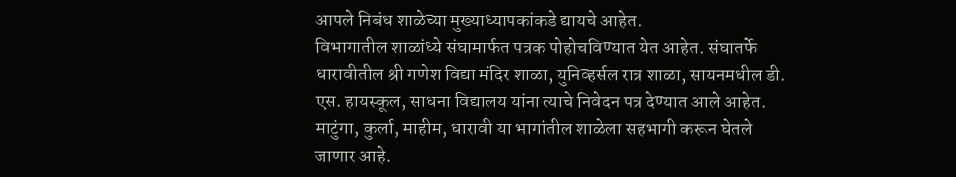आपले निबंध शाळेच्या मुख्याध्यापकांकडे द्यायचे आहेत.
विभागातील शाळांध्ये संघामार्फत पत्रक पोहोचविण्यात येत आहेत. संघातर्फे धारावीतील श्री गणेश विद्या मंदिर शाळा, युनिव्हर्सल रात्र शाळा, सायनमधील डी. एस. हायस्कूल, साधना विद्यालय यांना त्याचे निवेदन पत्र देण्यात आले आहेत. माटुंगा, कुर्ला, माहीम, धारावी या भागांतील शाळेला सहभागी करून घेतले जाणार आहे.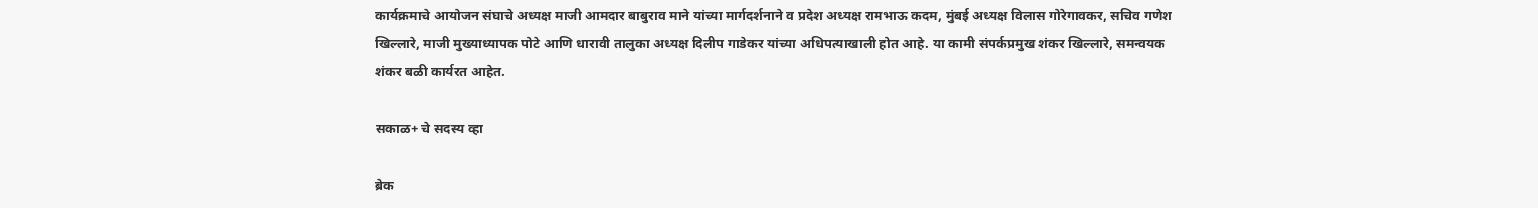कार्यक्रमाचे आयोजन संघाचे अध्यक्ष माजी आमदार बाबुराव माने यांच्या मार्गदर्शनाने व प्रदेश अध्यक्ष रामभाऊ कदम, मुंबई अध्यक्ष विलास गोरेगावकर, सचिव गणेश खिल्लारे, माजी मुख्याध्यापक पोटे आणि धारावी तालुका अध्यक्ष दिलीप गाडेकर यांच्या अधिपत्याखाली होत आहे. या कामी संपर्कप्रमुख शंकर खिल्लारे, समन्वयक शंकर बळी कार्यरत आहेत.

सकाळ+ चे सदस्य व्हा

ब्रेक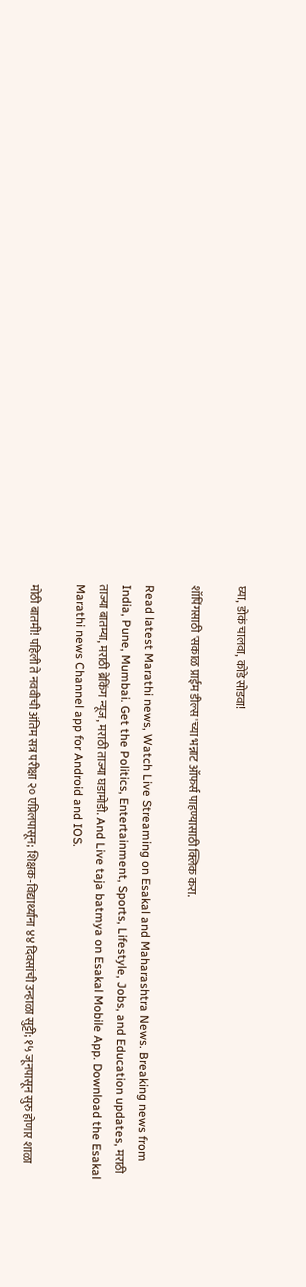घ्या, डोकं चालवा, कोडे सोडवा!

शॉपिंगसाठी 'सकाळ प्राईम डील्स'च्या भन्नाट ऑफर्स पाहण्यासाठी क्लिक करा.

Read latest Marathi news, Watch Live Streaming on Esakal and Maharashtra News. Breaking news from India, Pune, Mumbai. Get the Politics, Entertainment, Sports, Lifestyle, Jobs, and Education updates, मराठी ताज्या बातम्या, मराठी ब्रेकिंग न्यूज, मराठी ताज्या घडामोडी. And Live taja batmya on Esakal Mobile App. Download the Esakal Marathi news Channel app for Android and IOS.

मोठी बातमी! पहिली ते नववीची अंतिम सत्र परीक्षा २० एप्रिलपासून; शिक्षक-विद्यार्थ्यांना ४४ दिवसांची उन्हाळा सुट्टी; १५ जूनपासून सुरु होणार शाळा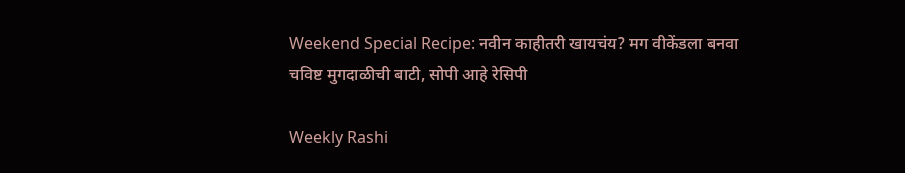Weekend Special Recipe: नवीन काहीतरी खायचंय? मग वीकेंडला बनवा चविष्ट मुगदाळीची बाटी, सोपी आहे रेसिपी

Weekly Rashi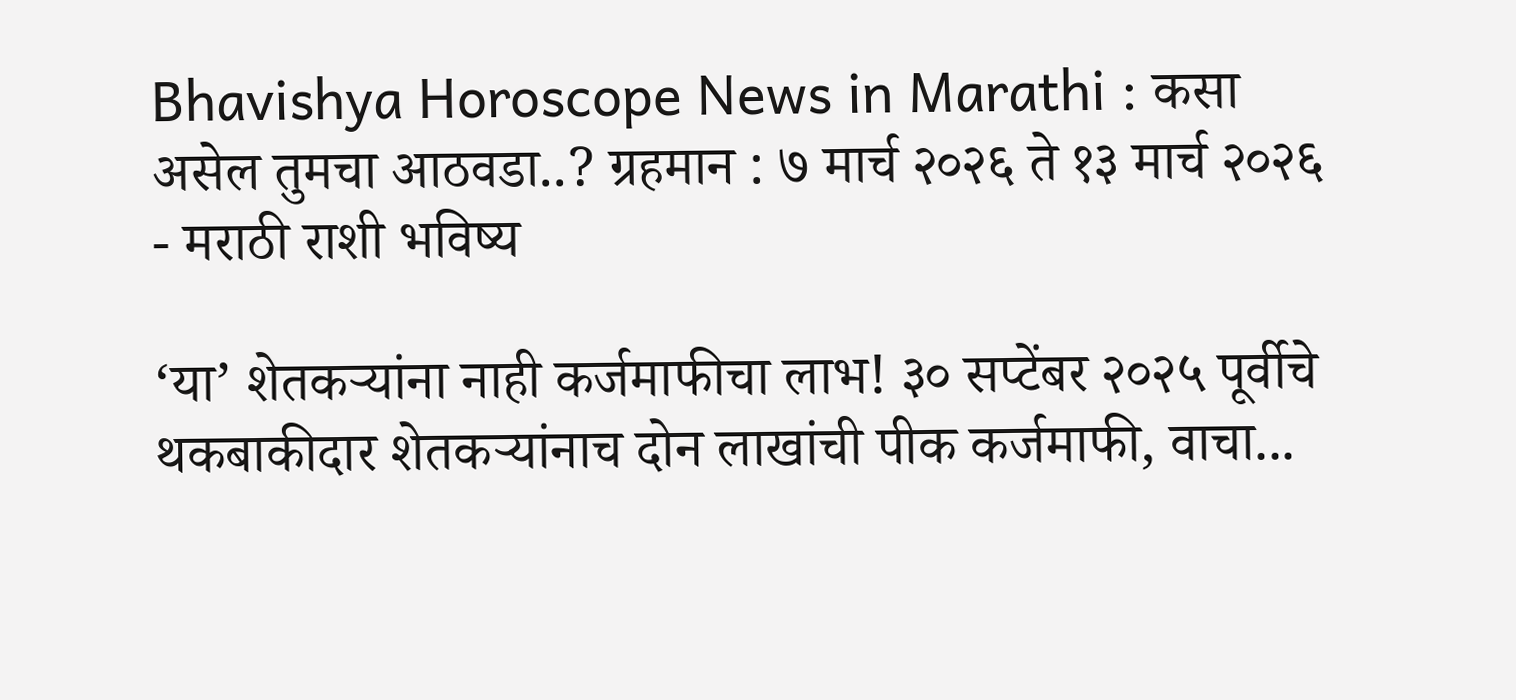Bhavishya Horoscope News in Marathi : कसा असेल तुमचा आठवडा..? ग्रहमान : ७ मार्च २०२६ ते १३ मार्च २०२६ - मराठी राशी भविष्य

‘या’ शेतकऱ्यांना नाही कर्जमाफीचा लाभ! ३० सप्टेंबर २०२५ पूर्वीचे थकबाकीदार शेतकऱ्यांनाच दोन लाखांची पीक कर्जमाफी, वाचा...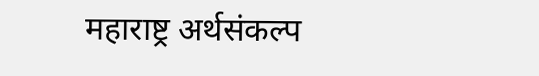महाराष्ट्र अर्थसंकल्प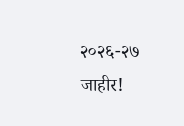२०२६-२७ जाहीर!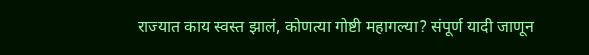राज्यात काय स्वस्त झालं, कोणत्या गोष्टी महागल्या? संपूर्ण यादी जाणून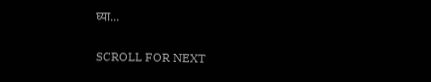घ्या...

SCROLL FOR NEXT